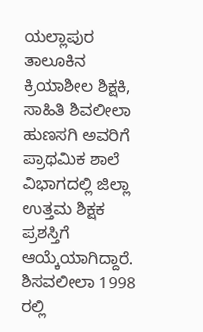ಯಲ್ಲಾಪುರ ತಾಲೂಕಿನ ಕ್ರಿಯಾಶೀಲ ಶಿಕ್ಷಕಿ, ಸಾಹಿತಿ ಶಿವಲೀಲಾ ಹುಣಸಗಿ ಅವರಿಗೆ ಪ್ರಾಥಮಿಕ ಶಾಲೆ ವಿಭಾಗದಲ್ಲಿ ಜಿಲ್ಲಾ ಉತ್ತಮ ಶಿಕ್ಷಕ ಪ್ರಶಸ್ತಿಗೆ ಆಯ್ಕೆಯಾಗಿದ್ದಾರೆ.
ಶಿಸವಲೀಲಾ 1998 ರಲ್ಲಿ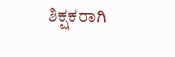ಶಿಕ್ಷಕರಾಗಿ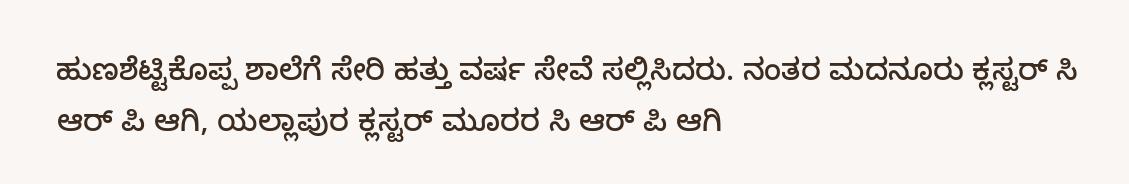ಹುಣಶೆಟ್ಟಿಕೊಪ್ಪ ಶಾಲೆಗೆ ಸೇರಿ ಹತ್ತು ವರ್ಷ ಸೇವೆ ಸಲ್ಲಿಸಿದರು. ನಂತರ ಮದನೂರು ಕ್ಲಸ್ಟರ್ ಸಿ ಆರ್ ಪಿ ಆಗಿ, ಯಲ್ಲಾಪುರ ಕ್ಲಸ್ಟರ್ ಮೂರರ ಸಿ ಆರ್ ಪಿ ಆಗಿ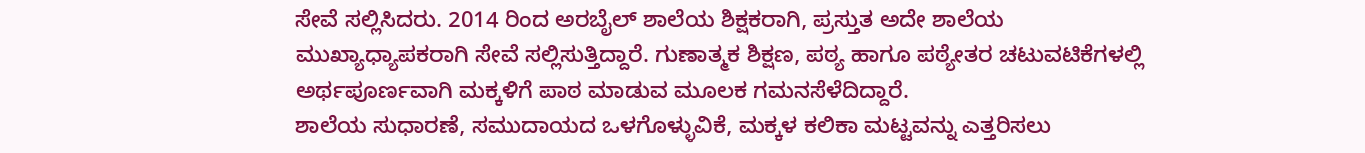ಸೇವೆ ಸಲ್ಲಿಸಿದರು. 2014 ರಿಂದ ಅರಬೈಲ್ ಶಾಲೆಯ ಶಿಕ್ಷಕರಾಗಿ, ಪ್ರಸ್ತುತ ಅದೇ ಶಾಲೆಯ ಮುಖ್ಯಾಧ್ಯಾಪಕರಾಗಿ ಸೇವೆ ಸಲ್ಲಿಸುತ್ತಿದ್ದಾರೆ. ಗುಣಾತ್ಮಕ ಶಿಕ್ಷಣ, ಪಠ್ಯ ಹಾಗೂ ಪಠ್ಯೇತರ ಚಟುವಟಿಕೆಗಳಲ್ಲಿ ಅರ್ಥಪೂರ್ಣವಾಗಿ ಮಕ್ಕಳಿಗೆ ಪಾಠ ಮಾಡುವ ಮೂಲಕ ಗಮನಸೆಳೆದಿದ್ದಾರೆ.
ಶಾಲೆಯ ಸುಧಾರಣೆ, ಸಮುದಾಯದ ಒಳಗೊಳ್ಳುವಿಕೆ, ಮಕ್ಕಳ ಕಲಿಕಾ ಮಟ್ಟವನ್ನು ಎತ್ತರಿಸಲು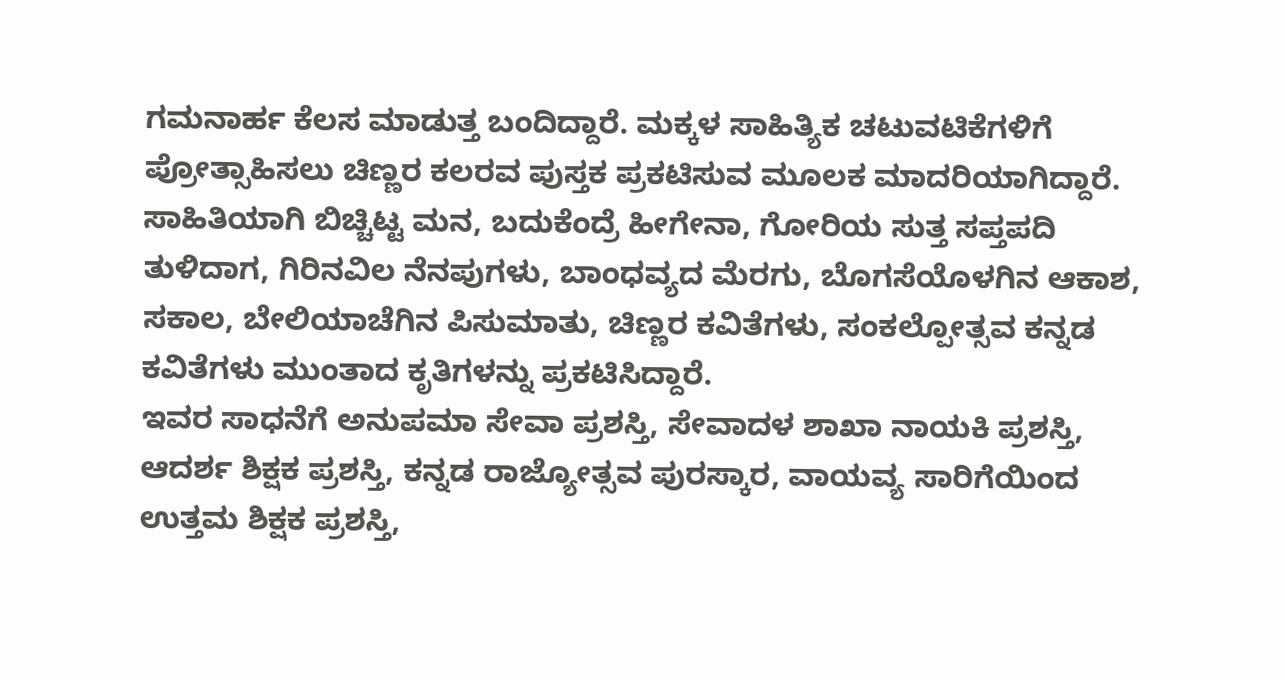ಗಮನಾರ್ಹ ಕೆಲಸ ಮಾಡುತ್ತ ಬಂದಿದ್ದಾರೆ. ಮಕ್ಕಳ ಸಾಹಿತ್ಯಿಕ ಚಟುವಟಿಕೆಗಳಿಗೆ ಪ್ರೋತ್ಸಾಹಿಸಲು ಚಿಣ್ಣರ ಕಲರವ ಪುಸ್ತಕ ಪ್ರಕಟಿಸುವ ಮೂಲಕ ಮಾದರಿಯಾಗಿದ್ದಾರೆ.
ಸಾಹಿತಿಯಾಗಿ ಬಿಚ್ಚಿಟ್ಟ ಮನ, ಬದುಕೆಂದ್ರೆ ಹೀಗೇನಾ, ಗೋರಿಯ ಸುತ್ತ ಸಪ್ತಪದಿ ತುಳಿದಾಗ, ಗಿರಿನವಿಲ ನೆನಪುಗಳು, ಬಾಂಧವ್ಯದ ಮೆರಗು, ಬೊಗಸೆಯೊಳಗಿನ ಆಕಾಶ, ಸಕಾಲ, ಬೇಲಿಯಾಚೆಗಿನ ಪಿಸುಮಾತು, ಚಿಣ್ಣರ ಕವಿತೆಗಳು, ಸಂಕಲ್ಪೋತ್ಸವ ಕನ್ನಡ ಕವಿತೆಗಳು ಮುಂತಾದ ಕೃತಿಗಳನ್ನು ಪ್ರಕಟಿಸಿದ್ದಾರೆ.
ಇವರ ಸಾಧನೆಗೆ ಅನುಪಮಾ ಸೇವಾ ಪ್ರಶಸ್ತಿ, ಸೇವಾದಳ ಶಾಖಾ ನಾಯಕಿ ಪ್ರಶಸ್ತಿ, ಆದರ್ಶ ಶಿಕ್ಷಕ ಪ್ರಶಸ್ತಿ, ಕನ್ನಡ ರಾಜ್ಯೋತ್ಸವ ಪುರಸ್ಕಾರ, ವಾಯವ್ಯ ಸಾರಿಗೆಯಿಂದ ಉತ್ತಮ ಶಿಕ್ಷಕ ಪ್ರಶಸ್ತಿ,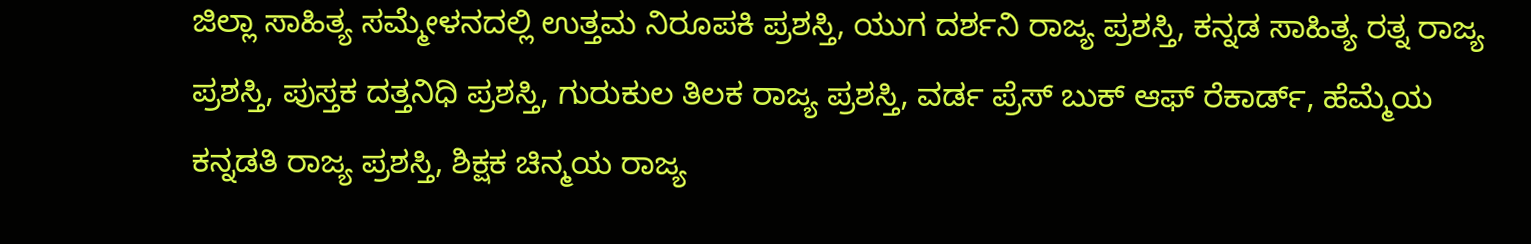ಜಿಲ್ಲಾ ಸಾಹಿತ್ಯ ಸಮ್ಮೇಳನದಲ್ಲಿ ಉತ್ತಮ ನಿರೂಪಕಿ ಪ್ರಶಸ್ತಿ, ಯುಗ ದರ್ಶನಿ ರಾಜ್ಯ ಪ್ರಶಸ್ತಿ, ಕನ್ನಡ ಸಾಹಿತ್ಯ ರತ್ನ ರಾಜ್ಯ ಪ್ರಶಸ್ತಿ, ಪುಸ್ತಕ ದತ್ತನಿಧಿ ಪ್ರಶಸ್ತಿ, ಗುರುಕುಲ ತಿಲಕ ರಾಜ್ಯ ಪ್ರಶಸ್ತಿ, ವರ್ಡ ಪ್ರೆಸ್ ಬುಕ್ ಆಫ್ ರೆಕಾರ್ಡ್, ಹೆಮ್ಮೆಯ ಕನ್ನಡತಿ ರಾಜ್ಯ ಪ್ರಶಸ್ತಿ, ಶಿಕ್ಷಕ ಚಿನ್ಮಯ ರಾಜ್ಯ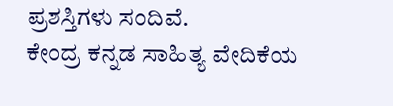ಪ್ರಶಸ್ತಿಗಳು ಸಂದಿವೆ.
ಕೇಂದ್ರ ಕನ್ನಡ ಸಾಹಿತ್ಯ ವೇದಿಕೆಯ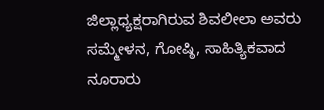ಜಿಲ್ಲಾಧ್ಯಕ್ಷರಾಗಿರುವ ಶಿವಲೀಲಾ ಅವರು ಸಮ್ಮೇಳನ, ಗೋಷ್ಠಿ, ಸಾಹಿತ್ಯಿಕವಾದ ನೂರಾರು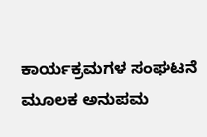ಕಾರ್ಯಕ್ರಮಗಳ ಸಂಘಟನೆ ಮೂಲಕ ಅನುಪಮ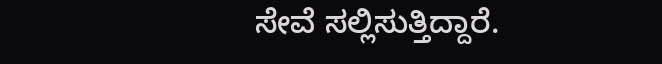ಸೇವೆ ಸಲ್ಲಿಸುತ್ತಿದ್ದಾರೆ.